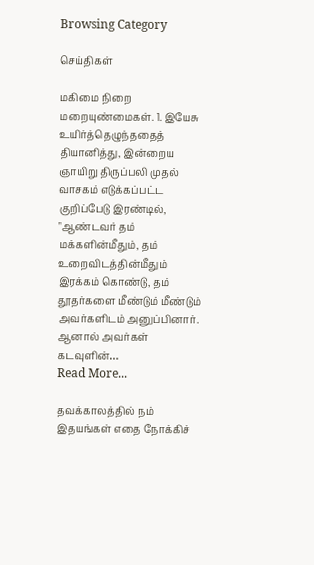Browsing Category

செய்திகள்

மகிமை நிறை மறையுண்மைகள். 1. இயேசு உயிர்த்தெழுந்ததைத் தியானித்து, இன்றைய ஞாயிறு திருப்பலி முதல் வாசகம் எடுக்கப்பட்ட குறிப்பேடு இரண்டில், "ஆண்டவர் தம் மக்களின்மீதும், தம் உறைவிடத்தின்மீதும் இரக்கம் கொண்டு, தம் தூதர்களை மீண்டும் மீண்டும் அவர்களிடம் அனுப்பினார். ஆனால் அவர்கள் கடவுளின்…
Read More...

தவக்காலத்தில் நம் இதயங்கள் எதை நோக்கிச்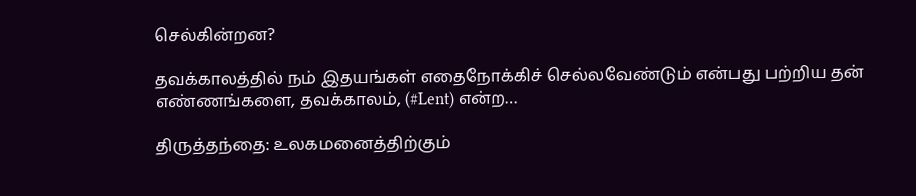செல்கின்றன?

தவக்காலத்தில் நம் இதயங்கள் எதைநோக்கிச் செல்லவேண்டும் என்பது பற்றிய தன் எண்ணங்களை, தவக்காலம், (#Lent) என்ற…

திருத்தந்தை: உலகமனைத்திற்கும்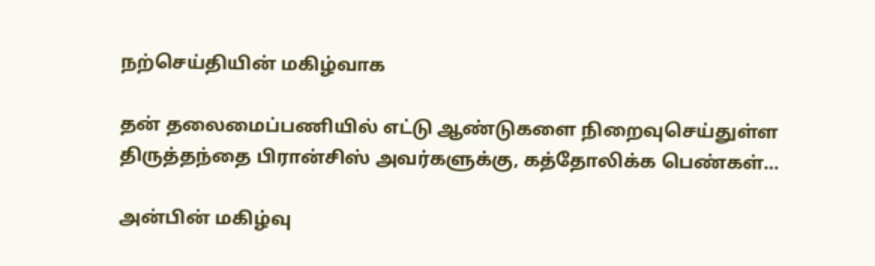நற்செய்தியின் மகிழ்வாக

தன் தலைமைப்பணியில் எட்டு ஆண்டுகளை நிறைவுசெய்துள்ள திருத்தந்தை பிரான்சிஸ் அவர்களுக்கு, கத்தோலிக்க பெண்கள்…

அன்பின் மகிழ்வு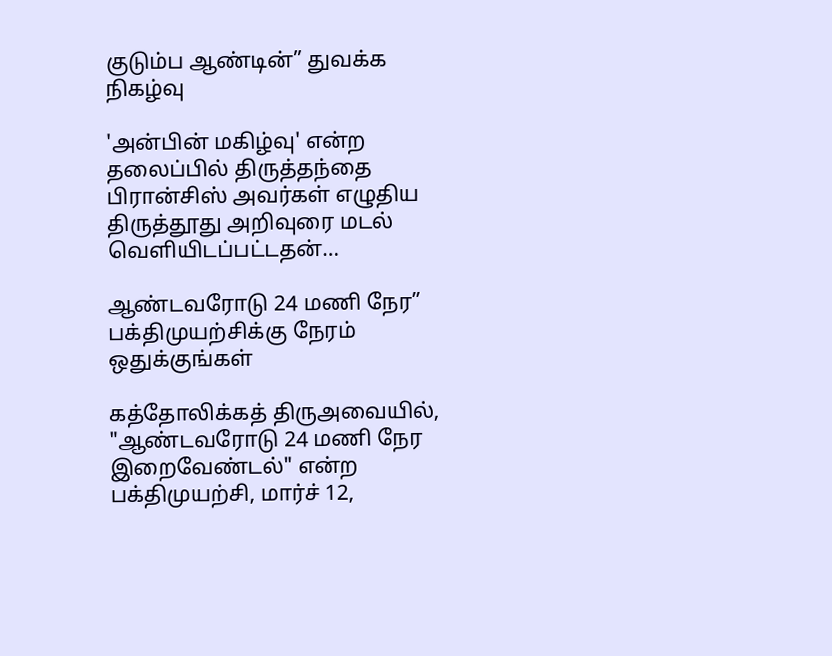குடும்ப ஆண்டின்” துவக்க நிகழ்வு

'அன்பின் மகிழ்வு' என்ற தலைப்பில் திருத்தந்தை பிரான்சிஸ் அவர்கள் எழுதிய திருத்தூது அறிவுரை மடல் வெளியிடப்பட்டதன்…

ஆண்டவரோடு 24 மணி நேர” பக்திமுயற்சிக்கு நேரம் ஒதுக்குங்கள்

கத்தோலிக்கத் திருஅவையில், "ஆண்டவரோடு 24 மணி நேர இறைவேண்டல்" என்ற பக்திமுயற்சி, மார்ச் 12,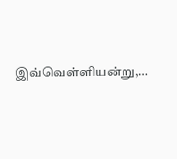இவ்வெள்ளியன்று,…